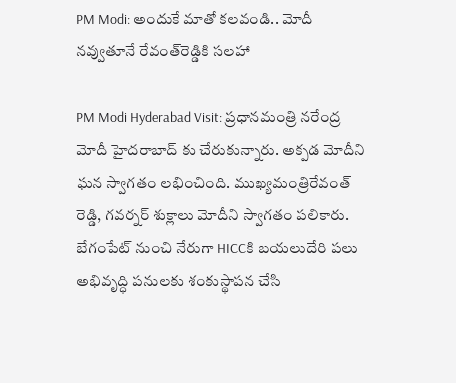PM Modi: అందుకే మాతో కలవండి.. మోదీ నవ్వుతూనే రేవంత్‌రెడ్డికి సలహా

PM Modi Hyderabad Visit: ప్రధానమంత్రి నరేంద్ర మోదీ హైదరాబాద్ కు చేరుకున్నారు. అక్పడ మోదీని ఘన స్వాగతం లభించింది. ముఖ్యమంత్రిరేవంత్ రెడ్డి, గవర్నర్ శుక్లాలు మోదీని స్వాగతం పలికారు. బేగంపేట్ నుంచి నేరుగా HICCకి బయలుదేరి పలు అభివృద్ధి పనులకు శంకుస్థాపన చేసి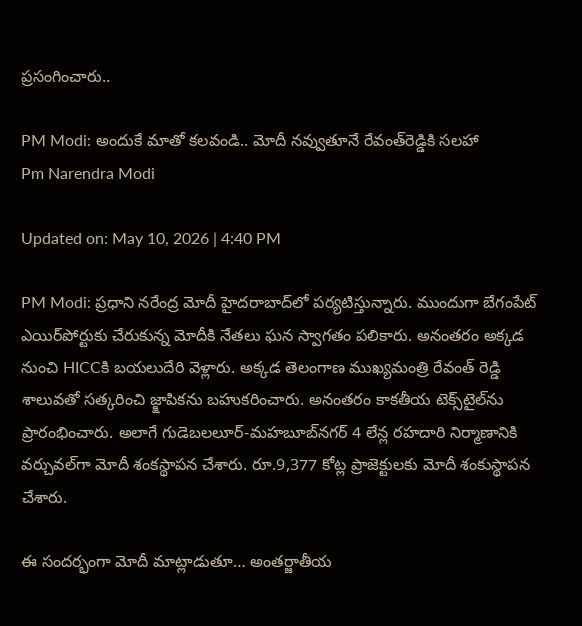ప్రసంగించారు..

PM Modi: అందుకే మాతో కలవండి.. మోదీ నవ్వుతూనే రేవంత్‌రెడ్డికి సలహా
Pm Narendra Modi

Updated on: May 10, 2026 | 4:40 PM

PM Modi: ప్రధాని నరేంద్ర మోదీ హైదరాబాద్‌లో పర్యటిస్తున్నారు. ముందుగా బేగంపేట్‌ ఎయిర్‌పోర్టుకు చేరుకున్న మోదీకి నేతలు ఘన స్వాగతం పలికారు. అనంతరం అక్కడ నుంచి HICCకి బయలుదేరి వెళ్లారు. అక్కడ తెలంగాణ ముఖ్యమంత్రి రేవంత్‌ రెడ్డి శాలువతో సత్కరించి జ్క్షాపికను బహుకరించారు. అనంతరం కాకతీయ టెక్స్‌టైల్‌ను ప్రారంభించారు. అలాగే గుడెబలలూర్‌-మహబూబ్‌నగర్‌ 4 లేన్ల రహదారి నిర్మాణానికి వర్చువల్‌గా మోదీ శంకస్థాపన చేశారు. రూ.9,377 కోట్ల ప్రాజెక్టులకు మోదీ శంకుస్థాపన చేశారు.

ఈ సందర్భంగా మోదీ మాట్లాడుతూ… అంతర్జాతీయ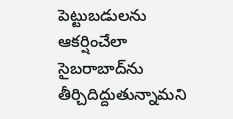పెట్టుబడులను ఆకర్షించేలా సైబరాబాద్‌ను తీర్చిదిద్దుతున్నామని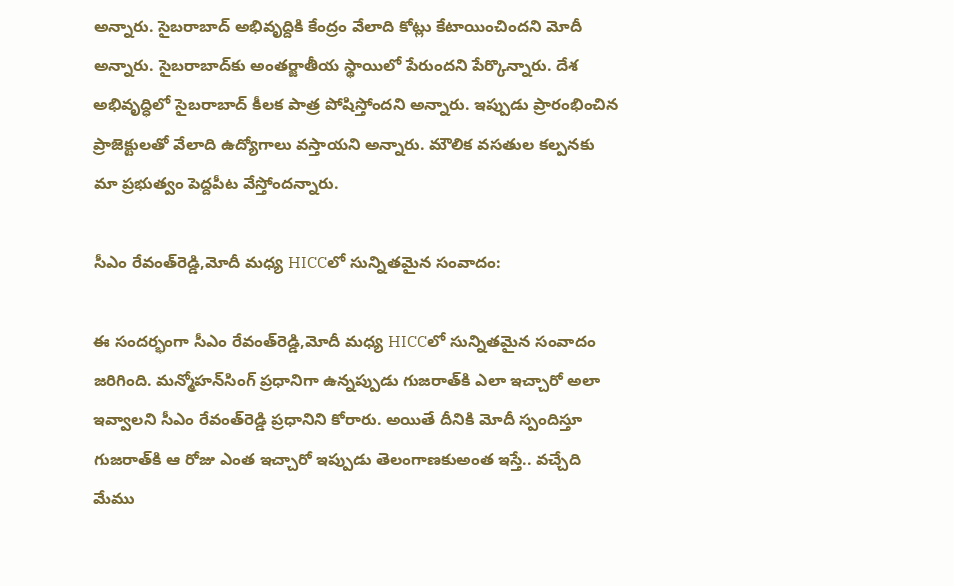అన్నారు. సైబరాబాద్‌ అభివృద్దికి కేంద్రం వేలాది కోట్లు కేటాయించిందని మోదీ అన్నారు. సైబరాబాద్‌కు అంతర్జాతీయ స్థాయిలో పేరుందని పేర్కొన్నారు. దేశ అభివృద్ధిలో సైబరాబాద్‌ కీలక పాత్ర పోషిస్తోందని అన్నారు. ఇప్పుడు ప్రారంభించిన ప్రాజెక్టులతో వేలాది ఉద్యోగాలు వస్తాయని అన్నారు. మౌలిక వసతుల కల్పనకు మా ప్రభుత్వం పెద్దపీట వేస్తోందన్నారు.

సీఎం రేవంత్‌రెడ్డి,మోదీ మధ్య HICCలో సున్నితమైన సంవాదం:

ఈ సందర్భంగా సీఎం రేవంత్‌రెడ్డి,మోదీ మధ్య HICCలో సున్నితమైన సంవాదం జరిగింది. మన్మోహన్‌సింగ్‌ ప్రధానిగా ఉన్నప్పుడు గుజరాత్‌కి ఎలా ఇచ్చారో అలా ఇవ్వాలని సీఎం రేవంత్‌రెడ్డి ప్రధానిని కోరారు. అయితే దీనికి మోదీ స్పందిస్తూ గుజరాత్‌కి ఆ రోజు ఎంత ఇచ్చారో ఇప్పుడు తెలంగాణకుఅంత ఇస్తే.. వచ్చేది మేము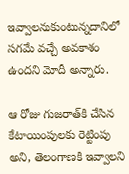ఇవ్వాలనుకుంటున్నదానిలో సగమే వచ్చే అవకాశం ఉందని మోదీ అన్నారు.

ఆ రోజు గుజరాత్‌కి చేసిన కేటాయింపులకు రెట్టింపు అని, తెలంగాణకి ఇవ్వాలని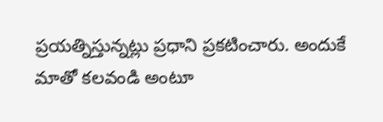ప్రయత్నిస్తున్నట్లు ప్రధాని ప్రకటించారు. అందుకే మాతో కలవండి అంటూ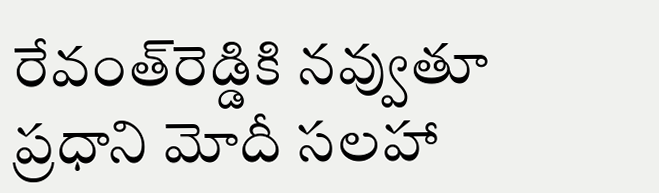రేవంత్‌రెడ్డికి నవ్వుతూ ప్రధాని మోదీ సలహా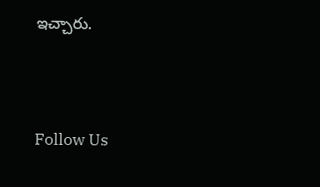ఇచ్చారు.



Follow Us